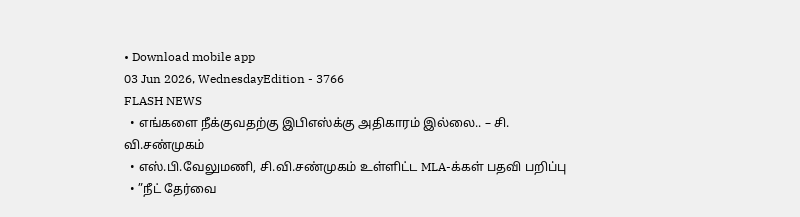• Download mobile app
03 Jun 2026, WednesdayEdition - 3766
FLASH NEWS
  • எங்களை நீக்குவதற்கு இபிஎஸ்க்கு அதிகாரம் இல்லை.. – சி. வி.சண்முகம்
  • எஸ்.பி.வேலுமணி, சி.வி.சண்முகம் உள்ளிட்ட MLA-க்கள் பதவி பறிப்பு
  • ”நீட் தேர்வை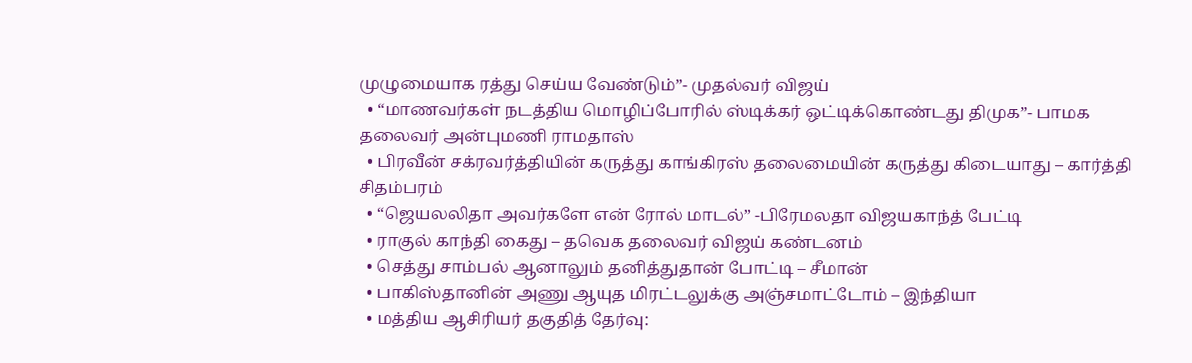முழுமையாக ரத்து செய்ய வேண்டும்”- முதல்வர் விஜய்
  • “மாணவர்கள் நடத்திய மொழிப்போரில் ஸ்டிக்கர் ஒட்டிக்கொண்டது திமுக”- பாமக தலைவர் அன்புமணி ராமதாஸ்
  • பிரவீன் சக்ரவர்த்தியின் கருத்து காங்கிரஸ் தலைமையின் கருத்து கிடையாது – கார்த்தி சிதம்பரம்
  • “ஜெயலலிதா அவர்களே என் ரோல் மாடல்” -பிரேமலதா விஜயகாந்த் பேட்டி
  • ராகுல் காந்தி கைது – தவெக தலைவர் விஜய் கண்டனம்
  • செத்து சாம்பல் ஆனாலும் தனித்துதான் போட்டி – சீமான்
  • பாகிஸ்தானின் அணு ஆயுத மிரட்டலுக்கு அஞ்சமாட்டோம் – இந்தியா
  • மத்திய ஆசிரியர் தகுதித் தேர்வு: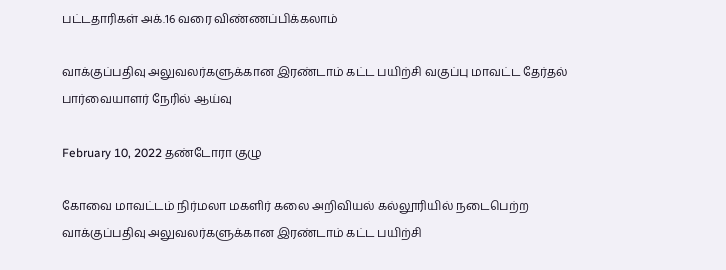பட்டதாரிகள் அக்.16 வரை விண்ணப்பிக்கலாம்

வாக்குப்பதிவு அலுவலர்களுக்கான இரண்டாம் கட்ட பயிற்சி வகுப்பு மாவட்ட தேர்தல் பார்வையாளர் நேரில் ஆய்வு

February 10, 2022 தண்டோரா குழு

கோவை மாவட்டம் நிர்மலா மகளிர் கலை அறிவியல் கல்லூரியில் நடைபெற்ற வாக்குப்பதிவு அலுவலர்களுக்கான இரண்டாம் கட்ட பயிற்சி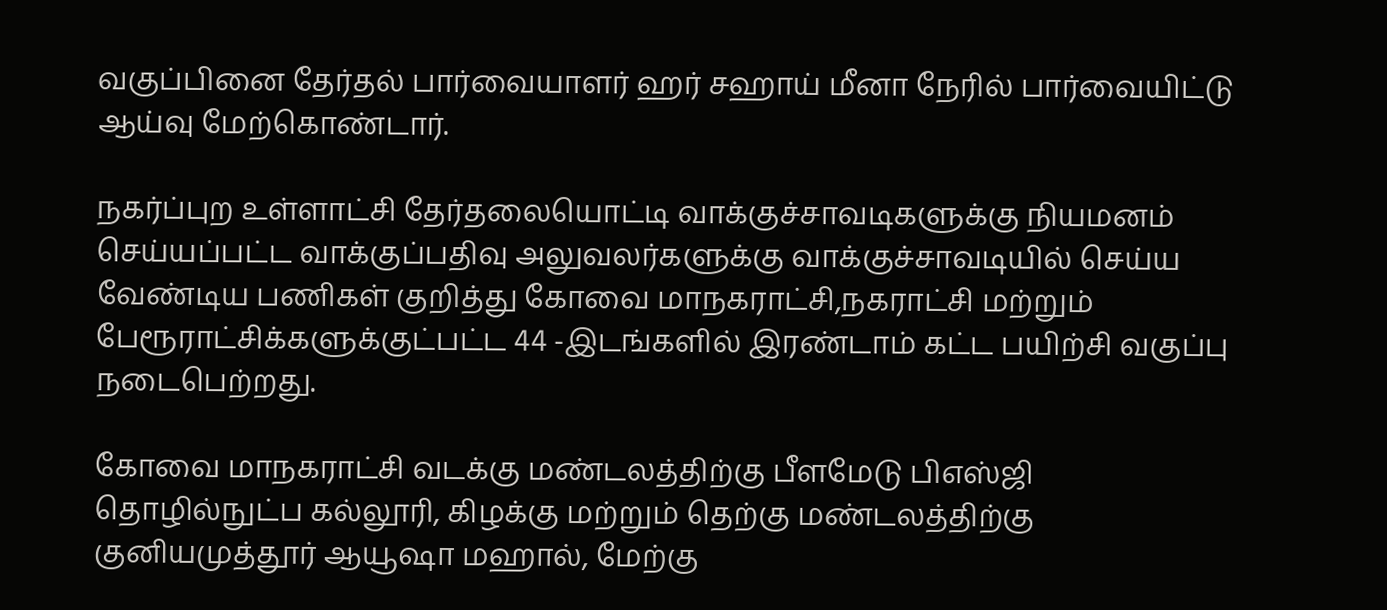வகுப்பினை தேர்தல் பார்வையாளர் ஹர் சஹாய் மீனா நேரில் பார்வையிட்டு ஆய்வு மேற்கொண்டார்.

நகர்ப்புற உள்ளாட்சி தேர்தலையொட்டி வாக்குச்சாவடிகளுக்கு நியமனம் செய்யப்பட்ட வாக்குப்பதிவு அலுவலர்களுக்கு வாக்குச்சாவடியில் செய்ய வேண்டிய பணிகள் குறித்து கோவை மாநகராட்சி,நகராட்சி மற்றும் பேரூராட்சிக்களுக்குட்பட்ட 44 -இடங்களில் இரண்டாம் கட்ட பயிற்சி வகுப்பு நடைபெற்றது.

கோவை மாநகராட்சி வடக்கு மண்டலத்திற்கு பீளமேடு பிஎஸ்ஜி தொழில்நுட்ப கல்லூரி, கிழக்கு மற்றும் தெற்கு மண்டலத்திற்கு குனியமுத்தூர் ஆயூஷா மஹால், மேற்கு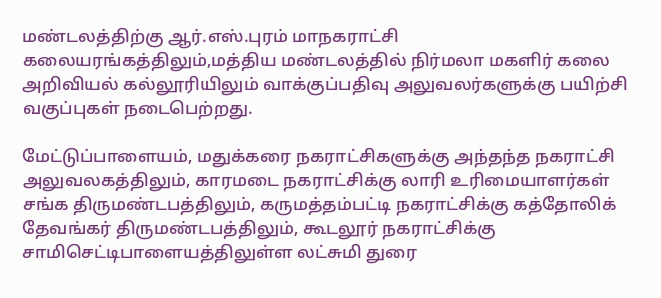மண்டலத்திற்கு ஆர்.எஸ்.புரம் மாநகராட்சி கலையரங்கத்திலும்,மத்திய மண்டலத்தில் நிர்மலா மகளிர் கலை அறிவியல் கல்லூரியிலும் வாக்குப்பதிவு அலுவலர்களுக்கு பயிற்சி வகுப்புகள் நடைபெற்றது.

மேட்டுப்பாளையம், மதுக்கரை நகராட்சிகளுக்கு அந்தந்த நகராட்சி அலுவலகத்திலும், காரமடை நகராட்சிக்கு லாரி உரிமையாளர்கள் சங்க திருமண்டபத்திலும், கருமத்தம்பட்டி நகராட்சிக்கு கத்தோலிக் தேவங்கர் திருமண்டபத்திலும், கூடலூர் நகராட்சிக்கு சாமிசெட்டிபாளையத்திலுள்ள லட்சுமி துரை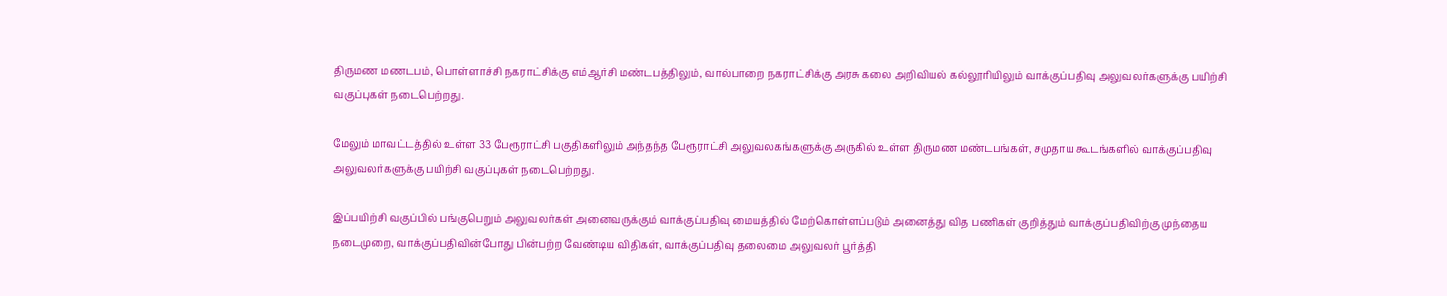திருமண மணடபம், பொள்ளாச்சி நகராட்சிக்கு எம்ஆர்சி மண்டபத்திலும், வால்பாறை நகராட்சிக்கு அரசு கலை அறிவியல் கல்லூரியிலும் வாக்குப்பதிவு அலுவலர்களுக்கு பயிற்சி வகுப்புகள் நடைபெற்றது.

மேலும் மாவட்டத்தில் உள்ள 33 பேரூராட்சி பகுதிகளிலும் அந்தந்த பேரூராட்சி அலுவலகங்களுக்கு அருகில் உள்ள திருமண மண்டபங்கள், சமுதாய கூடங்களில் வாக்குப்பதிவு அலுவலர்களுக்கு பயிற்சி வகுப்புகள் நடைபெற்றது.

இப்பயிற்சி வகுப்பில் பங்குபெறும் அலுவலர்கள் அனைவருக்கும் வாக்குப்பதிவு மையத்தில் மேற்கொள்ளப்படும் அனைத்து வித பணிகள் குறித்தும் வாக்குப்பதிவிற்கு முந்தைய நடைமுறை, வாக்குப்பதிவின்போது பின்பற்ற வேண்டிய விதிகள், வாக்குப்பதிவு தலைமை அலுவலர் பூர்த்தி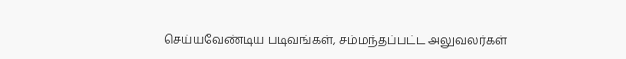செய்யவேண்டிய படிவங்கள், சம்மந்தப்பட்ட அலுவலர்கள்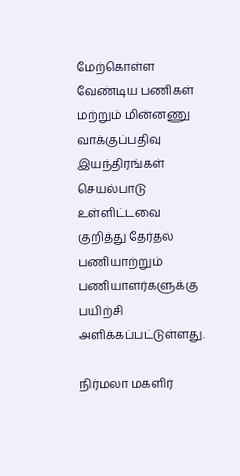மேற்கொள்ள வேண்டிய பணிகள் மற்றும் மின்னணு வாக்குப்பதிவு இயந்திரங்கள் செயல்பாடு உள்ளிட்டவை குறித்து தேர்தல் பணியாற்றும் பணியாளர்களுக்கு பயிற்சி அளிக்கப்பட்டுள்ளது.

நிர்மலா மகளிர்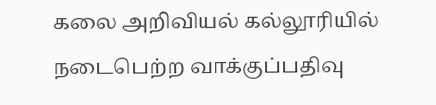கலை அறிவியல் கல்லூரியில் நடைபெற்ற வாக்குப்பதிவு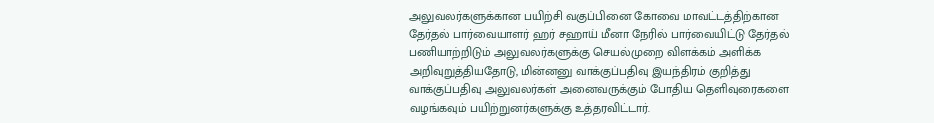அலுவலர்களுக்கான பயிற்சி வகுப்பினை கோவை மாவட்டத்திற்கான தேர்தல் பார்வையாளர் ஹர் சஹாய் மீனா நேரில் பார்வையிட்டு தேர்தல் பணியாற்றிடும் அலுவலர்களுக்கு செயல்முறை விளக்கம் அளிக்க அறிவுறுத்தியதோடு, மின்னனு வாக்குப்பதிவு இயந்திரம் குறித்து வாக்குப்பதிவு அலுவலர்கள் அனைவருக்கும் போதிய தெளிவுரைகளை வழங்கவும் பயிற்றுனர்களுக்கு உத்தரவிட்டார்.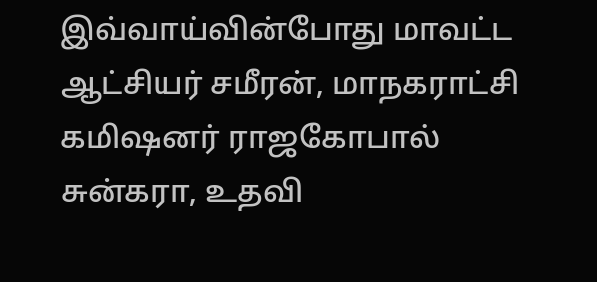இவ்வாய்வின்போது மாவட்ட ஆட்சியர் சமீரன், மாநகராட்சி கமிஷனர் ராஜகோபால் சுன்கரா, உதவி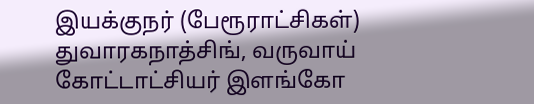இயக்குநர் (பேரூராட்சிகள்) துவாரகநாத்சிங், வருவாய் கோட்டாட்சியர் இளங்கோ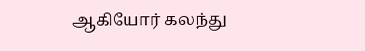ஆகியோர் கலந்து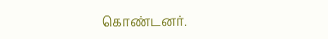கொண்டனர்.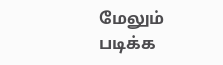மேலும் படிக்க